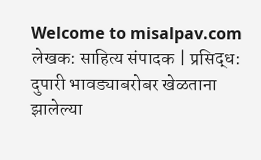Welcome to misalpav.com
लेखक: साहित्य संपादक | प्रसिद्ध:
दुपारी भावड्याबरोबर खेळताना झालेल्या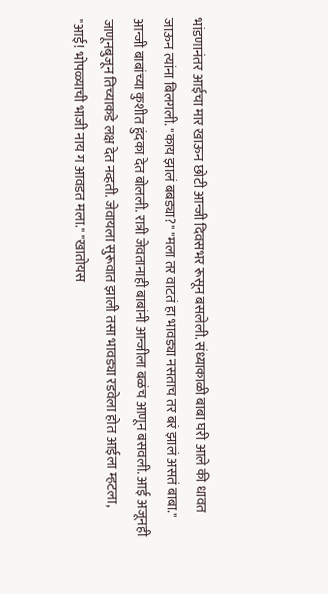भांडणानंतर आईचा मार खाऊन छोटी आन्जी दिवसभर रूसून बसलेली. संध्याकाळी बाबा घरी आले की धावत जाऊन त्यांना बिलगली. "काय झालं बबड्या?" "मला तर वाटतं हा भावड्या नसताच तर बरं झालं असतं बाबा." आन्जी बाबांच्या कुशीत हुंदका देत बोलली. रात्री जेवतानाही बाबांनी आन्जीला बळंच आणून बसवली. आई अजूनही जाणूनबुजून तिच्याकडे लक्ष देत नव्हती. जेवायला सुरूवात झाली तसा भावड्या रडवेला होत आईला म्हटला, "आई! भोपळ्याची भाजी नाय ग आवडत मला." "खातोयस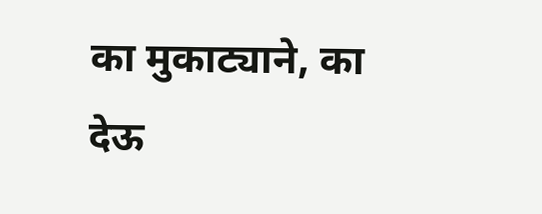का मुकाट्याने, का देऊ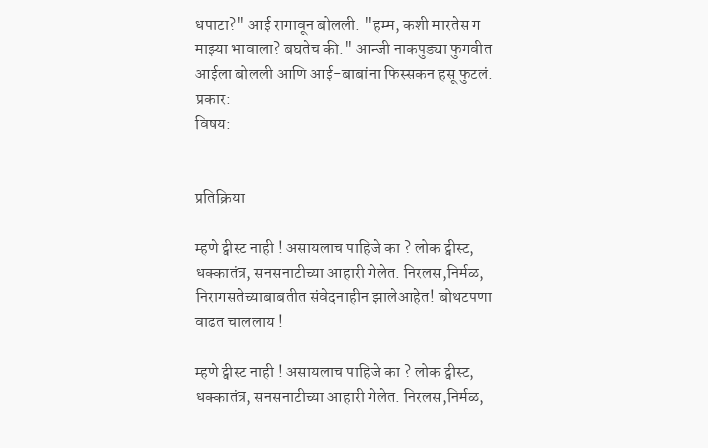धपाटा?" आई रागावून बोलली. "हम्म, कशी मारतेस ग माझ्या भावाला? बघतेच की." आन्जी नाकपुड्या फुगवीत आईला बोलली आणि आई-बाबांना फिस्सकन हसू फुटलं.
प्रकार:
विषय:


प्रतिक्रिया

म्हणे ट्वीस्ट नाही ! असायलाच पाहिजे का ? लोक ट्वीस्ट, धक्कातंत्र, सनसनाटीच्या आहारी गेलेत. निरलस,निर्मळ, निरागसतेच्याबाबतीत संवेदनाहीन झालेआहेत! बोथटपणा वाढत चाललाय !

म्हणे ट्वीस्ट नाही ! असायलाच पाहिजे का ? लोक ट्वीस्ट, धक्कातंत्र, सनसनाटीच्या आहारी गेलेत. निरलस,निर्मळ,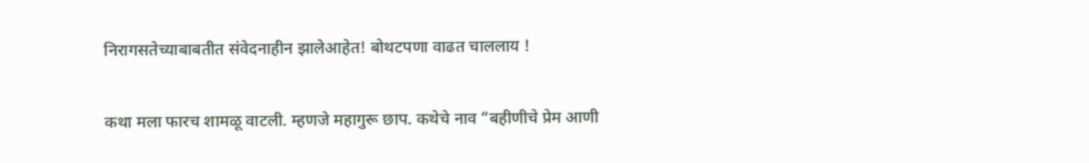निरागसतेच्याबाबतीत संवेदनाहीन झालेआहेत! बोथटपणा वाढत चाललाय !

कथा मला फारच शामळू वाटली. म्हणजे महागुरू छाप. कथेचे नाव “बहीणीचे प्रेम आणी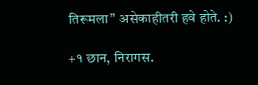तिरूमला” असेकाहीतरी हवे होते. :)

+१ छान, निरागस.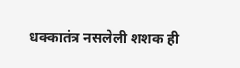धक्कातंत्र नसलेली शशक ही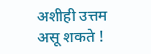अशीही उत्तम असू शकते !